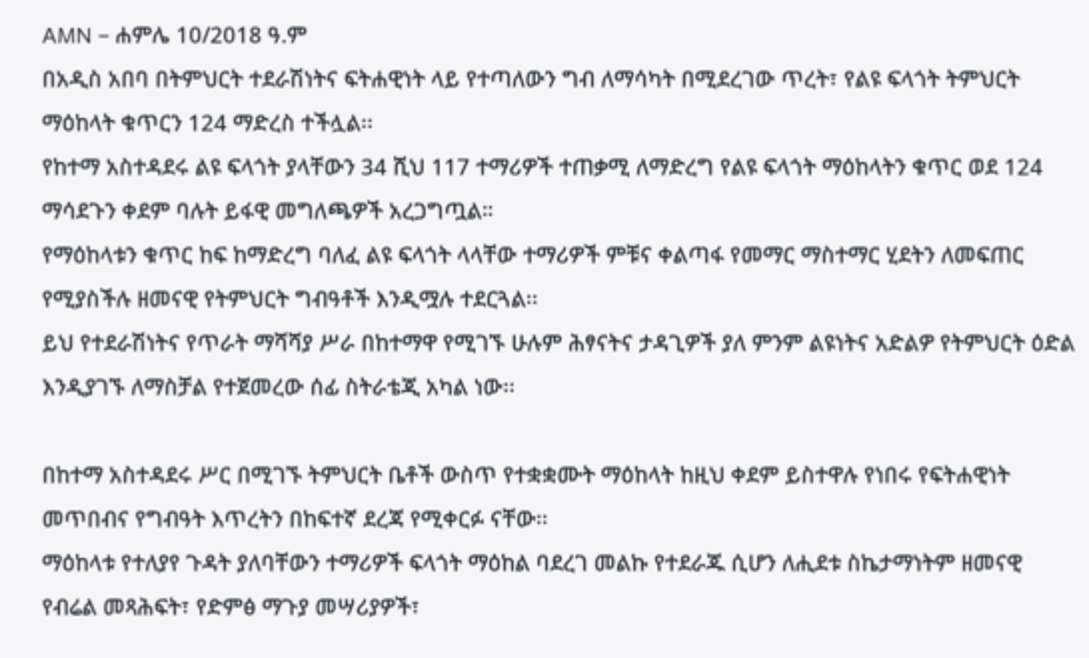AMN – ሐምሌ 10/2018 ዓ.ም
በአዲስ አበባ በትምህርት ተደራሽነትና ፍትሐዊነት ላይ የተጣለውን ግብ ለማሳካት በሚደረገው ጥረት፣ የልዩ ፍላጎት ትምህርት ማዕከላት ቁጥርን 124 ማድረስ ተችሏል፡፡
የከተማ አስተዳደሩ ልዩ ፍላጎት ያላቸውን 34 ሺህ 117 ተማሪዎች ተጠቃሚ ለማድረግ የልዩ ፍላጎት ማዕከላትን ቁጥር ወደ 124 ማሳደጉን ቀደም ባሉት ይፋዊ መግለጫዎች አረጋግጧል።
የማዕከላቱን ቁጥር ከፍ ከማድረግ ባለፈ ልዩ ፍላጎት ላላቸው ተማሪዎች ምቹና ቀልጣፋ የመማር ማስተማር ሂደትን ለመፍጠር የሚያስችሉ ዘመናዊ የትምህርት ግብዓቶች እንዲሟሉ ተደርጓል፡፡
ይህ የተደራሽነትና የጥራት ማሻሻያ ሥራ በከተማዋ የሚገኙ ሁሉም ሕፃናትና ታዳጊዎች ያለ ምንም ልዩነትና አድልዎ የትምህርት ዕድል እንዲያገኙ ለማስቻል የተጀመረው ሰፊ ስትራቴጂ አካል ነው፡፡

በከተማ አስተዳደሩ ሥር በሚገኙ ትምህርት ቤቶች ውስጥ የተቋቋሙት ማዕከላት ከዚህ ቀደም ይስተዋሉ የነበሩ የፍትሐዊነት መጥበብና የግብዓት እጥረትን በከፍተኛ ደረጃ የሚቀርፉ ናቸው፡፡
ማዕከላቱ የተለያየ ጉዳት ያለባቸውን ተማሪዎች ፍላጎት ማዕከል ባደረገ መልኩ የተደራጁ ሲሆን ለሒደቱ ስኬታማነትም ዘመናዊ የብሬል መጻሕፍት፣ የድምፅ ማጉያ መሣሪያዎች፣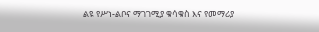ልዩ የሥነ-ልቦና ማገገሚያ ቁሳቁስ እና የመማሪያ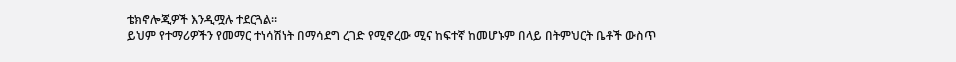ቴክኖሎጂዎች እንዲሟሉ ተደርጓል።
ይህም የተማሪዎችን የመማር ተነሳሽነት በማሳደግ ረገድ የሚኖረው ሚና ከፍተኛ ከመሆኑም በላይ በትምህርት ቤቶች ውስጥ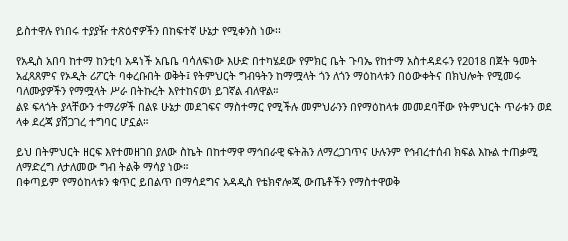ይስተዋሉ የነበሩ ተያያዥ ተጽዕኖዎችን በከፍተኛ ሁኔታ የሚቀንስ ነው፡፡

የአዲስ አበባ ከተማ ከንቲባ አዳነች አቤቤ ባሳለፍነው እሁድ በተካሄደው የምክር ቤት ጉባኤ የከተማ አስተዳደሩን የ2018 በጀት ዓመት አፈጻጸምና የኦዲት ሪፖርት ባቀረቡበት ወቅት፤ የትምህርት ግብዓትን ከማሟላት ጎን ለጎን ማዕከላቱን በዕውቀትና በክህሎት የሚመሩ ባለሙያዎችን የማሟላት ሥራ በትኩረት እየተከናወነ ይገኛል ብለዋል።
ልዩ ፍላጎት ያላቸውን ተማሪዎች በልዩ ሁኔታ መደገፍና ማስተማር የሚችሉ መምህራንን በየማዕከላቱ መመደባቸው የትምህርት ጥራቱን ወደ ላቀ ደረጃ ያሸጋገረ ተግባር ሆኗል።

ይህ በትምህርት ዘርፍ እየተመዘገበ ያለው ስኬት በከተማዋ ማኅበራዊ ፍትሕን ለማረጋገጥና ሁሉንም የኅብረተሰብ ክፍል እኩል ተጠቃሚ ለማድረግ ለታለመው ግብ ትልቅ ማሳያ ነው።
በቀጣይም የማዕከላቱን ቁጥር ይበልጥ በማሳደግና አዳዲስ የቴክኖሎጂ ውጤቶችን የማስተዋወቅ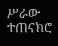ሥራው ተጠናክሮ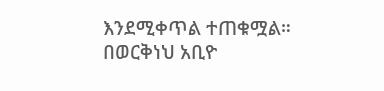እንደሚቀጥል ተጠቁሟል።
በወርቅነህ አቢዮ